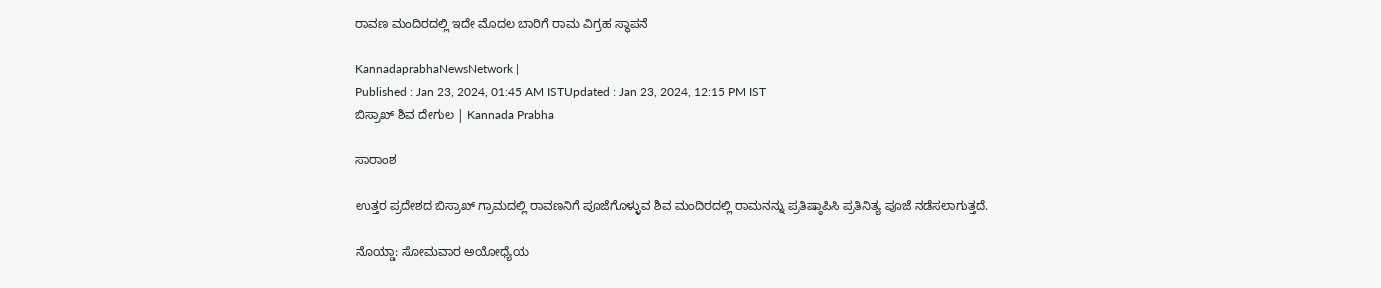ರಾವಣ ಮಂದಿರದಲ್ಲಿ ಇದೇ ಮೊದಲ ಬಾರಿಗೆ ರಾಮ ವಿಗ್ರಹ ಸ್ಥಾಪನೆ

KannadaprabhaNewsNetwork |
Published : Jan 23, 2024, 01:45 AM ISTUpdated : Jan 23, 2024, 12:15 PM IST
ಬಿಸ್ರಾಖ್‌ ಶಿವ ದೇಗುಲ | Kannada Prabha

ಸಾರಾಂಶ

ಉತ್ತರ ಪ್ರದೇಶದ ಬಿಸ್ರಾಖ್‌ ಗ್ರಾಮದಲ್ಲಿ ರಾವಣನಿಗೆ ಪೂಜೆಗೊಳ್ಳುವ ಶಿವ ಮಂದಿರದಲ್ಲಿ ರಾಮನನ್ನು ಪ್ರತಿಷ್ಠಾಪಿಸಿ ಪ್ರತಿನಿತ್ಯ ಪೂಜೆ ನಡೆಸಲಾಗುತ್ತದೆ.

ನೊಯ್ಡಾ: ಸೋಮವಾರ ಅಯೋಧ್ಯೆಯ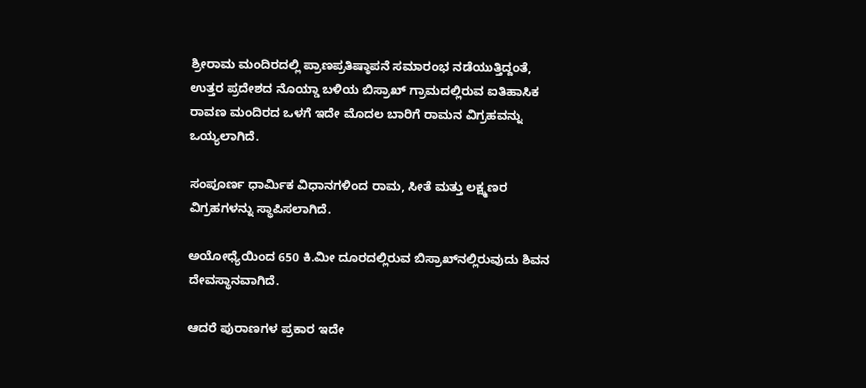ಶ್ರೀರಾಮ ಮಂದಿರದಲ್ಲಿ ಪ್ರಾಣಪ್ರತಿಷ್ಠಾಪನೆ ಸಮಾರಂಭ ನಡೆಯುತ್ತಿದ್ದಂತೆ, ಉತ್ತರ ಪ್ರದೇಶದ ನೊಯ್ಡಾ ಬಳಿಯ ಬಿಸ್ರಾಖ್ ಗ್ರಾಮದಲ್ಲಿರುವ ಐತಿಹಾಸಿಕ ರಾವಣ ಮಂದಿರದ ಒಳಗೆ ಇದೇ ಮೊದಲ ಬಾರಿಗೆ ರಾಮನ ವಿಗ್ರಹವನ್ನು ಒಯ್ಯಲಾಗಿದೆ.

ಸಂಪೂರ್ಣ ಧಾರ್ಮಿಕ ವಿಧಾನಗಳಿಂದ ರಾಮ, ಸೀತೆ ಮತ್ತು ಲಕ್ಷ್ಮಣರ ವಿಗ್ರಹಗಳನ್ನು ಸ್ಥಾಪಿಸಲಾಗಿದೆ.

ಅಯೋಧ್ಯೆಯಿಂದ 650 ಕಿ.ಮೀ ದೂರದಲ್ಲಿರುವ ಬಿಸ್ರಾಖ್‌ನಲ್ಲಿರುವುದು ಶಿವನ ದೇವಸ್ಥಾನವಾಗಿದೆ.

ಆದರೆ ಪುರಾಣಗಳ ಪ್ರಕಾರ ಇದೇ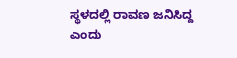ಸ್ಥಳದಲ್ಲಿ ರಾವಣ ಜನಿಸಿದ್ದ ಎಂದು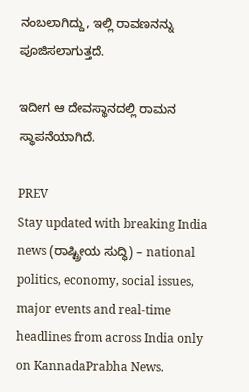ನಂಬಲಾಗಿದ್ದು, ಇಲ್ಲಿ ರಾವಣನನ್ನು ಪೂಜಿಸಲಾಗುತ್ತದೆ.

ಇದೀಗ ಆ ದೇವಸ್ಥಾನದಲ್ಲಿ ರಾಮನ ಸ್ಥಾಪನೆಯಾಗಿದೆ.

PREV
Stay updated with breaking India news (ರಾಷ್ಟ್ರೀಯ ಸುದ್ಧಿ) – national politics, economy, social issues, major events and real‑time headlines from across India only on KannadaPrabha News.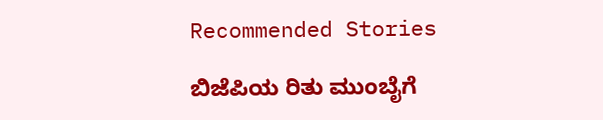Recommended Stories

ಬಿಜೆಪಿಯ ರಿತು ಮುಂಬೈಗೆ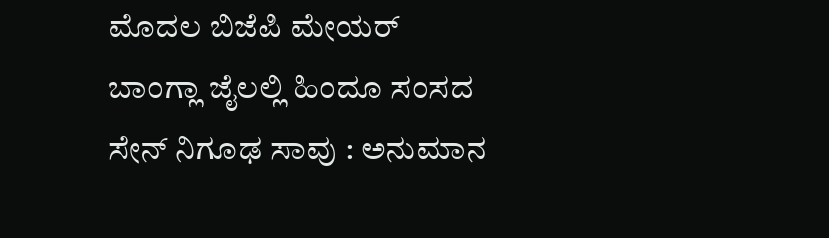ಮೊದಲ ಬಿಜೆಪಿ ಮೇಯರ್‌
ಬಾಂಗ್ಲಾ ಜೈಲಲ್ಲಿ ಹಿಂದೂ ಸಂಸದ ಸೇನ್‌ ನಿಗೂಢ ಸಾವು : ಅನುಮಾನ